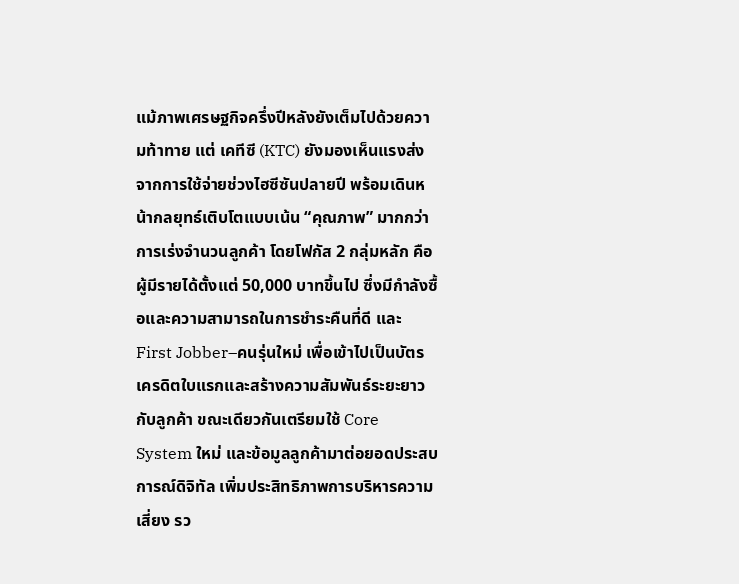แม้ภาพเศรษฐกิจครึ่งปีหลังยังเต็มไปด้วยความท้าทาย แต่ เคทีซี (KTC) ยังมองเห็นแรงส่งจากการใช้จ่ายช่วงไฮซีซันปลายปี พร้อมเดินหน้ากลยุทธ์เติบโตแบบเน้น “คุณภาพ” มากกว่าการเร่งจำนวนลูกค้า โดยโฟกัส 2 กลุ่มหลัก คือ ผู้มีรายได้ตั้งแต่ 50,000 บาทขึ้นไป ซึ่งมีกำลังซื้อและความสามารถในการชำระคืนที่ดี และ First Jobber–คนรุ่นใหม่ เพื่อเข้าไปเป็นบัตรเครดิตใบแรกและสร้างความสัมพันธ์ระยะยาวกับลูกค้า ขณะเดียวกันเตรียมใช้ Core System ใหม่ และข้อมูลลูกค้ามาต่อยอดประสบการณ์ดิจิทัล เพิ่มประสิทธิภาพการบริหารความเสี่ยง รว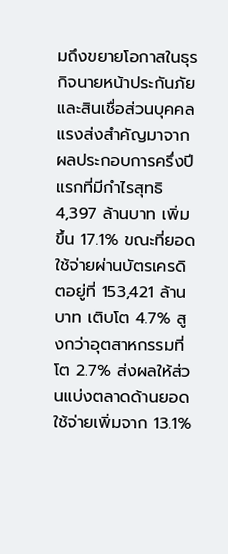มถึงขยายโอกาสในธุรกิจนายหน้าประกันภัยและสินเชื่อส่วนบุคคล
แรงส่งสำคัญมาจากผลประกอบการครึ่งปีแรกที่มีกำไรสุทธิ 4,397 ล้านบาท เพิ่มขึ้น 17.1% ขณะที่ยอดใช้จ่ายผ่านบัตรเครดิตอยู่ที่ 153,421 ล้านบาท เติบโต 4.7% สูงกว่าอุตสาหกรรมที่โต 2.7% ส่งผลให้ส่วนแบ่งตลาดด้านยอดใช้จ่ายเพิ่มจาก 13.1%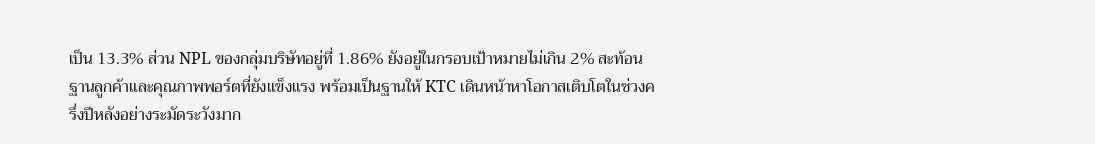เป็น 13.3% ส่วน NPL ของกลุ่มบริษัทอยู่ที่ 1.86% ยังอยู่ในกรอบเป้าหมายไม่เกิน 2% สะท้อนฐานลูกค้าและคุณภาพพอร์ตที่ยังแข็งแรง พร้อมเป็นฐานให้ KTC เดินหน้าหาโอกาสเติบโตในช่วงครึ่งปีหลังอย่างระมัดระวังมาก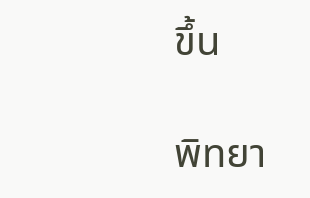ขึ้น

พิทยา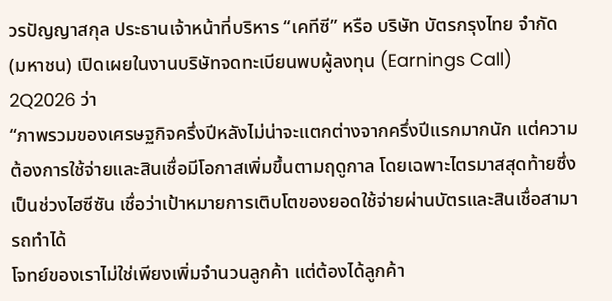วรปัญญาสกุล ประธานเจ้าหน้าที่บริหาร “เคทีซี” หรือ บริษัท บัตรกรุงไทย จำกัด (มหาชน) เปิดเผยในงานบริษัทจดทะเบียนพบผู้ลงทุน (Earnings Call) 2Q2026 ว่า
“ภาพรวมของเศรษฐกิจครึ่งปีหลังไม่น่าจะแตกต่างจากครึ่งปีแรกมากนัก แต่ความต้องการใช้จ่ายและสินเชื่อมีโอกาสเพิ่มขึ้นตามฤดูกาล โดยเฉพาะไตรมาสสุดท้ายซึ่งเป็นช่วงไฮซีซัน เชื่อว่าเป้าหมายการเติบโตของยอดใช้จ่ายผ่านบัตรและสินเชื่อสามารถทำได้
โจทย์ของเราไม่ใช่เพียงเพิ่มจำนวนลูกค้า แต่ต้องได้ลูกค้า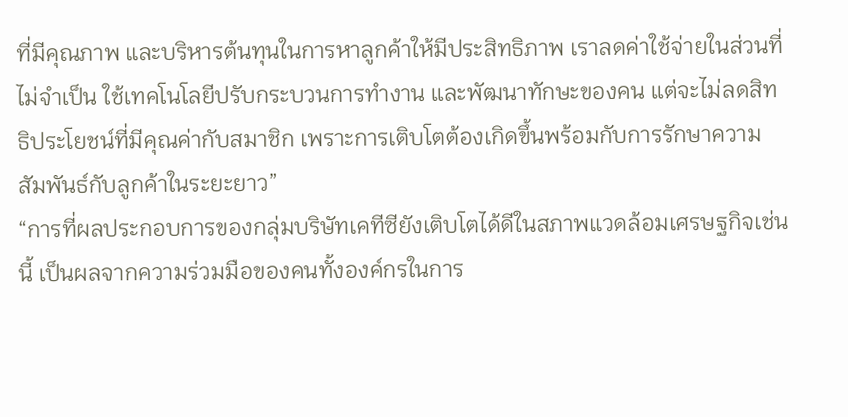ที่มีคุณภาพ และบริหารต้นทุนในการหาลูกค้าให้มีประสิทธิภาพ เราลดค่าใช้จ่ายในส่วนที่ไม่จำเป็น ใช้เทคโนโลยีปรับกระบวนการทำงาน และพัฒนาทักษะของคน แต่จะไม่ลดสิทธิประโยชน์ที่มีคุณค่ากับสมาชิก เพราะการเติบโตต้องเกิดขึ้นพร้อมกับการรักษาความสัมพันธ์กับลูกค้าในระยะยาว”
“การที่ผลประกอบการของกลุ่มบริษัทเคทีซียังเติบโตได้ดีในสภาพแวดล้อมเศรษฐกิจเช่นนี้ เป็นผลจากความร่วมมือของคนทั้งองค์กรในการ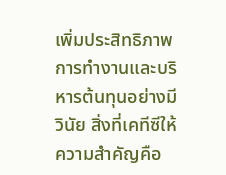เพิ่มประสิทธิภาพการทำงานและบริหารต้นทุนอย่างมีวินัย สิ่งที่เคทีซีให้ความสำคัญคือ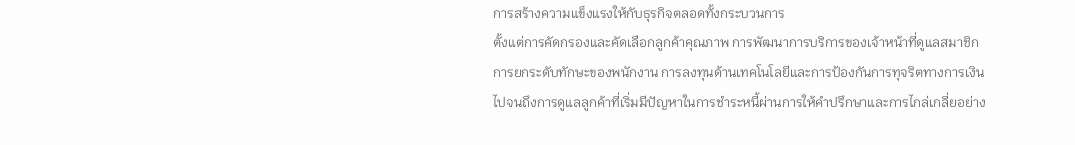การสร้างความแข็งแรงให้กับธุรกิจตลอดทั้งกระบวนการ
ตั้งแต่การคัดกรองและคัดเลือกลูกค้าคุณภาพ การพัฒนาการบริการของเจ้าหน้าที่ดูแลสมาชิก การยกระดับทักษะของพนักงาน การลงทุนด้านเทคโนโลยีและการป้องกันการทุจริตทางการเงิน ไปจนถึงการดูแลลูกค้าที่เริ่มมีปัญหาในการชำระหนี้ผ่านการให้คำปรึกษาและการไกล่เกลี่ยอย่าง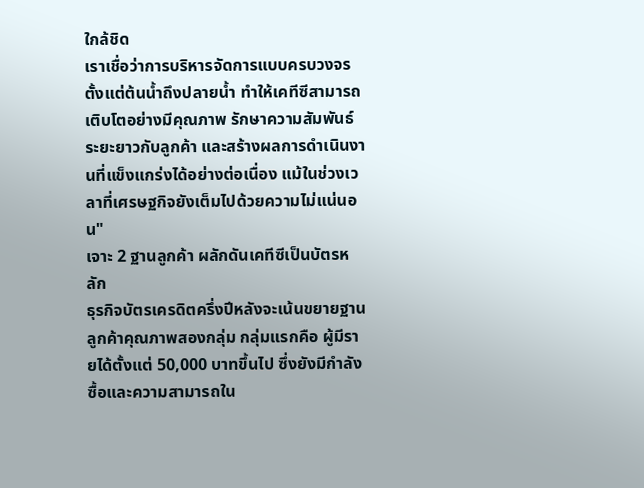ใกล้ชิด
เราเชื่อว่าการบริหารจัดการแบบครบวงจรตั้งแต่ต้นน้ำถึงปลายน้ำ ทำให้เคทีซีสามารถเติบโตอย่างมีคุณภาพ รักษาความสัมพันธ์ระยะยาวกับลูกค้า และสร้างผลการดำเนินงานที่แข็งแกร่งได้อย่างต่อเนื่อง แม้ในช่วงเวลาที่เศรษฐกิจยังเต็มไปด้วยความไม่แน่นอน"
เจาะ 2 ฐานลูกค้า ผลักดันเคทีซีเป็นบัตรหลัก
ธุรกิจบัตรเครดิตครึ่งปีหลังจะเน้นขยายฐานลูกค้าคุณภาพสองกลุ่ม กลุ่มแรกคือ ผู้มีรายได้ตั้งแต่ 50,000 บาทขึ้นไป ซึ่งยังมีกำลังซื้อและความสามารถใน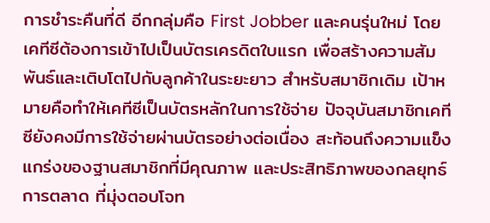การชำระคืนที่ดี อีกกลุ่มคือ First Jobber และคนรุ่นใหม่ โดยเคทีซีต้องการเข้าไปเป็นบัตรเครดิตใบแรก เพื่อสร้างความสัมพันธ์และเติบโตไปกับลูกค้าในระยะยาว สำหรับสมาชิกเดิม เป้าหมายคือทำให้เคทีซีเป็นบัตรหลักในการใช้จ่าย ปัจจุบันสมาชิกเคทีซียังคงมีการใช้จ่ายผ่านบัตรอย่างต่อเนื่อง สะท้อนถึงความแข็งแกร่งของฐานสมาชิกที่มีคุณภาพ และประสิทธิภาพของกลยุทธ์การตลาด ที่มุ่งตอบโจท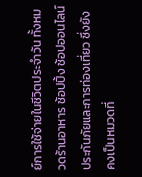ย์การใช้จ่ายในชีวิตประจำวัน ทั้งหมวดร้านอาหาร ช้อปปิ้ง ช้อปออนไลน์ ประกันภัยและการท่องเที่ยว ซึ่งยังคงเป็นหมวดที่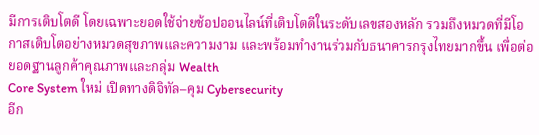มีการเติบโตดี โดยเฉพาะยอดใช้จ่ายช้อปออนไลน์ที่เติบโตดีในระดับเลขสองหลัก รวมถึงหมวดที่มีโอกาสเติบโตอย่างหมวดสุขภาพและความงาม และพร้อมทำงานร่วมกับธนาคารกรุงไทยมากขึ้น เพื่อต่อยอดฐานลูกค้าคุณภาพและกลุ่ม Wealth
Core System ใหม่ เปิดทางดิจิทัล–คุม Cybersecurity
อีก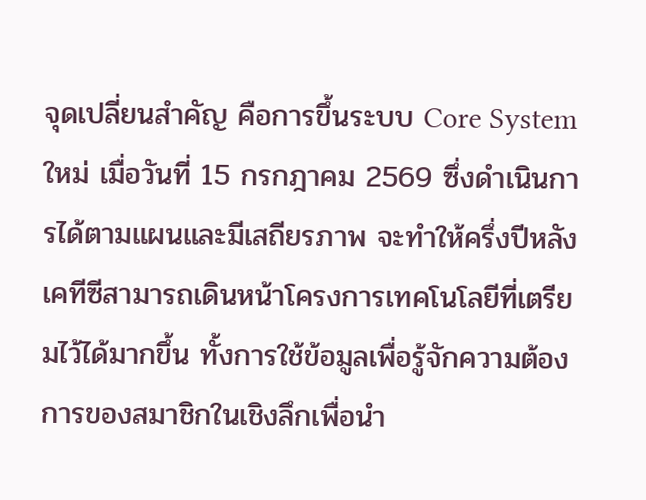จุดเปลี่ยนสำคัญ คือการขึ้นระบบ Core System ใหม่ เมื่อวันที่ 15 กรกฎาคม 2569 ซึ่งดำเนินการได้ตามแผนและมีเสถียรภาพ จะทำให้ครึ่งปีหลังเคทีซีสามารถเดินหน้าโครงการเทคโนโลยีที่เตรียมไว้ได้มากขึ้น ทั้งการใช้ข้อมูลเพื่อรู้จักความต้องการของสมาชิกในเชิงลึกเพื่อนำ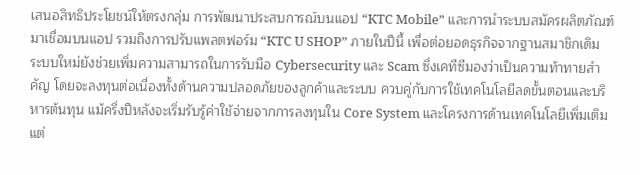เสนอสิทธิประโยชน์ให้ตรงกลุ่ม การพัฒนาประสบการณ์บนแอป “KTC Mobile” และการนำระบบสมัครผลิตภัณฑ์มาเชื่อมบนแอป รวมถึงการปรับแพลตฟอร์ม “KTC U SHOP” ภายในปีนี้ เพื่อต่อยอดธุรกิจจากฐานสมาชิกเดิม
ระบบใหม่ยังช่วยเพิ่มความสามารถในการรับมือ Cybersecurity และ Scam ซึ่งเคทีซีมองว่าเป็นความท้าทายสำคัญ โดยจะลงทุนต่อเนื่องทั้งด้านความปลอดภัยของลูกค้าและระบบ ควบคู่กับการใช้เทคโนโลยีลดขั้นตอนและบริหารต้นทุน แม้ครึ่งปีหลังจะเริ่มรับรู้ค่าใช้จ่ายจากการลงทุนใน Core System และโครงการด้านเทคโนโลยีเพิ่มเติม แต่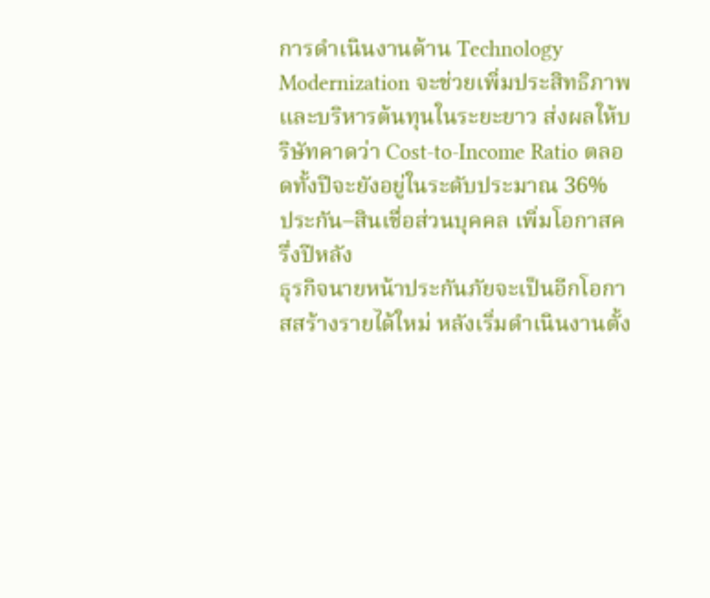การดำเนินงานด้าน Technology Modernization จะช่วยเพิ่มประสิทธิภาพและบริหารต้นทุนในระยะยาว ส่งผลให้บริษัทคาดว่า Cost-to-Income Ratio ตลอดทั้งปีจะยังอยู่ในระดับประมาณ 36%
ประกัน–สินเชื่อส่วนบุคคล เพิ่มโอกาสครึ่งปีหลัง
ธุรกิจนายหน้าประกันภัยจะเป็นอีกโอกาสสร้างรายได้ใหม่ หลังเริ่มดำเนินงานตั้ง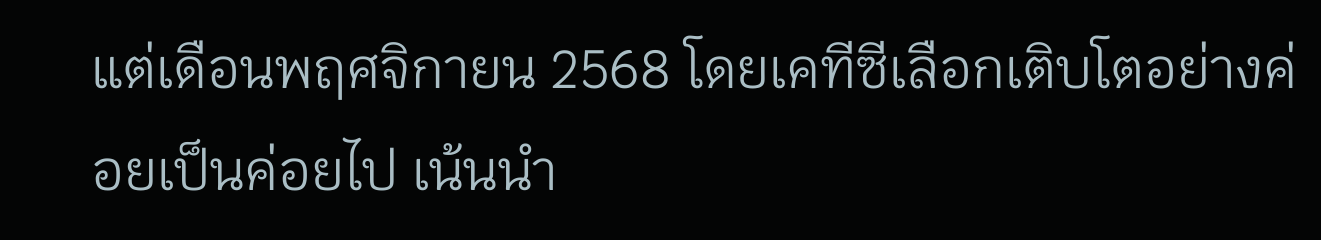แต่เดือนพฤศจิกายน 2568 โดยเคทีซีเลือกเติบโตอย่างค่อยเป็นค่อยไป เน้นนำ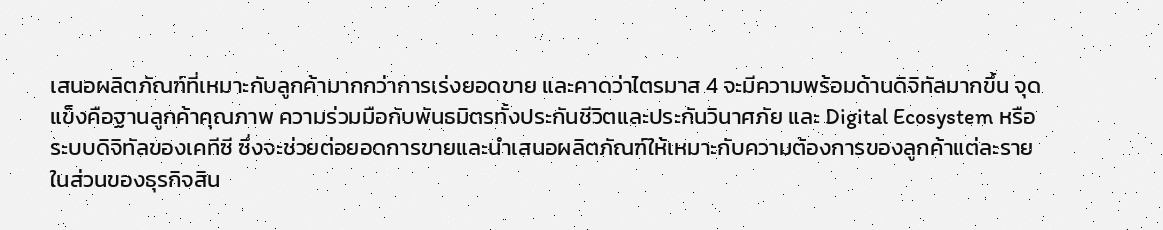เสนอผลิตภัณฑ์ที่เหมาะกับลูกค้ามากกว่าการเร่งยอดขาย และคาดว่าไตรมาส 4 จะมีความพร้อมด้านดิจิทัลมากขึ้น จุดแข็งคือฐานลูกค้าคุณภาพ ความร่วมมือกับพันธมิตรทั้งประกันชีวิตและประกันวินาศภัย และ Digital Ecosystem หรือระบบดิจิทัลของเคทีซี ซึ่งจะช่วยต่อยอดการขายและนำเสนอผลิตภัณฑ์ให้เหมาะกับความต้องการของลูกค้าแต่ละราย
ในส่วนของธุรกิจสิน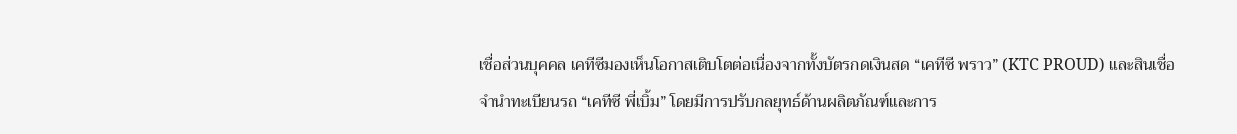เชื่อส่วนบุคคล เคทีซีมองเห็นโอกาสเติบโตต่อเนื่องจากทั้งบัตรกดเงินสด “เคทีซี พราว” (KTC PROUD) และสินเชื่อจำนำทะเบียนรถ “เคทีซี พี่เบิ้ม” โดยมีการปรับกลยุทธ์ด้านผลิตภัณฑ์และการ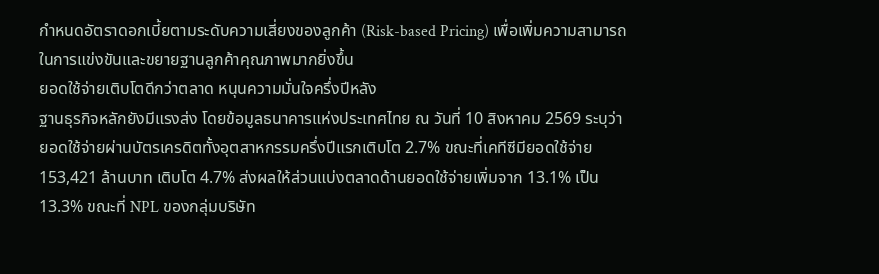กำหนดอัตราดอกเบี้ยตามระดับความเสี่ยงของลูกค้า (Risk-based Pricing) เพื่อเพิ่มความสามารถในการแข่งขันและขยายฐานลูกค้าคุณภาพมากยิ่งขึ้น
ยอดใช้จ่ายเติบโตดีกว่าตลาด หนุนความมั่นใจครึ่งปีหลัง
ฐานธุรกิจหลักยังมีแรงส่ง โดยข้อมูลธนาคารแห่งประเทศไทย ณ วันที่ 10 สิงหาคม 2569 ระบุว่า ยอดใช้จ่ายผ่านบัตรเครดิตทั้งอุตสาหกรรมครึ่งปีแรกเติบโต 2.7% ขณะที่เคทีซีมียอดใช้จ่าย 153,421 ล้านบาท เติบโต 4.7% ส่งผลให้ส่วนแบ่งตลาดด้านยอดใช้จ่ายเพิ่มจาก 13.1% เป็น 13.3% ขณะที่ NPL ของกลุ่มบริษัท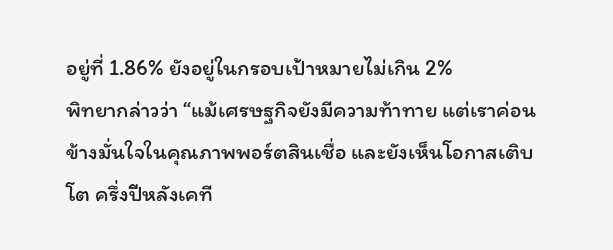อยู่ที่ 1.86% ยังอยู่ในกรอบเป้าหมายไม่เกิน 2%
พิทยากล่าวว่า “แม้เศรษฐกิจยังมีความท้าทาย แต่เราค่อนข้างมั่นใจในคุณภาพพอร์ตสินเชื่อ และยังเห็นโอกาสเติบโต ครึ่งปีหลังเคที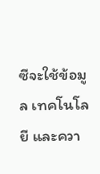ซีจะใช้ข้อมูล เทคโนโลยี และควา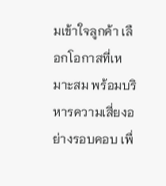มเข้าใจลูกค้า เลือกโอกาสที่เหมาะสม พร้อมบริหารความเสี่ยงอย่างรอบคอบ เพื่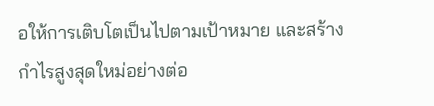อให้การเติบโตเป็นไปตามเป้าหมาย และสร้างกำไรสูงสุดใหม่อย่างต่อ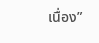เนื่อง”